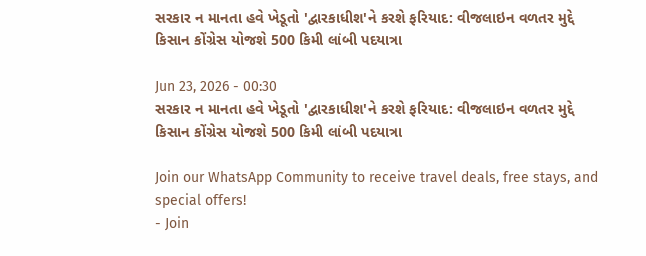સરકાર ન માનતા હવે ખેડૂતો 'દ્વારકાધીશ'ને કરશે ફરિયાદ: વીજલાઇન વળતર મુદ્દે કિસાન કોંગ્રેસ યોજશે 500 કિમી લાંબી પદયાત્રા

Jun 23, 2026 - 00:30
સરકાર ન માનતા હવે ખેડૂતો 'દ્વારકાધીશ'ને કરશે ફરિયાદ: વીજલાઇન વળતર મુદ્દે કિસાન કોંગ્રેસ યોજશે 500 કિમી લાંબી પદયાત્રા

Join our WhatsApp Community to receive travel deals, free stays, and special offers!
- Join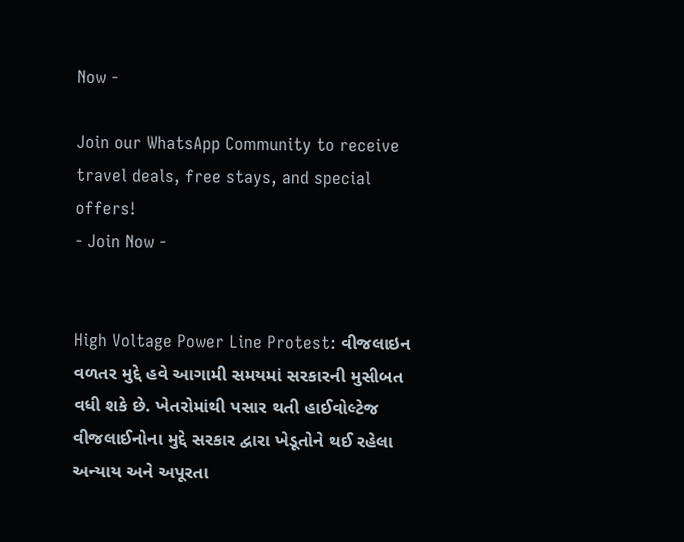Now -

Join our WhatsApp Community to receive travel deals, free stays, and special offers!
- Join Now -


High Voltage Power Line Protest: વીજલાઇન વળતર મુદ્દે હવે આગામી સમયમાં સરકારની મુસીબત વધી શકે છે. ખેતરોમાંથી પસાર થતી હાઈવોલ્ટેજ વીજલાઈનોના મુદ્દે સરકાર દ્વારા ખેડૂતોને થઈ રહેલા અન્યાય અને અપૂરતા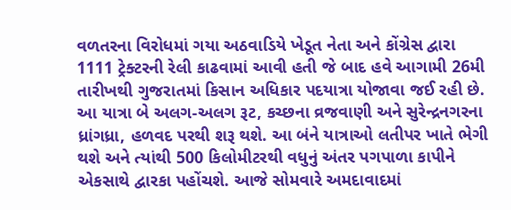વળતરના વિરોધમાં ગયા અઠવાડિયે ખેડૂત નેતા અને કોંગ્રેસ દ્વારા 1111 ટ્રેક્ટરની રેલી કાઢવામાં આવી હતી જે બાદ હવે આગામી 26મી તારીખથી ગુજરાતમાં કિસાન અધિકાર પદયાત્રા યોજાવા જઈ રહી છે. આ યાત્રા બે અલગ-અલગ રૂટ, કચ્છના વ્રજવાણી અને સુરેન્દ્રનગરના ધ્રાંગધ્રા, હળવદ પરથી શરૂ થશે. આ બંને યાત્રાઓ લતીપર ખાતે ભેગી થશે અને ત્યાંથી 500 કિલોમીટરથી વધુનું અંતર પગપાળા કાપીને એકસાથે દ્વારકા પહોંચશે. આજે સોમવારે અમદાવાદમાં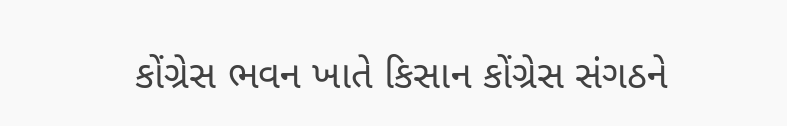કોંગ્રેસ ભવન ખાતે કિસાન કોંગ્રેસ સંગઠને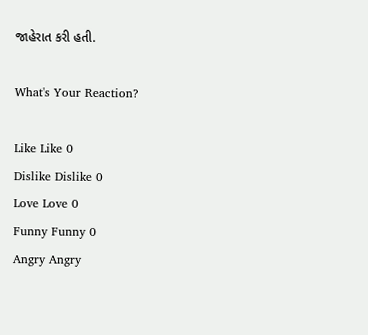જાહેરાત કરી હતી.

What's Your Reaction?

Like Like 0
Dislike Dislike 0
Love Love 0
Funny Funny 0
Angry Angry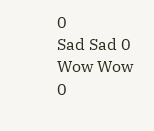0
Sad Sad 0
Wow Wow 0